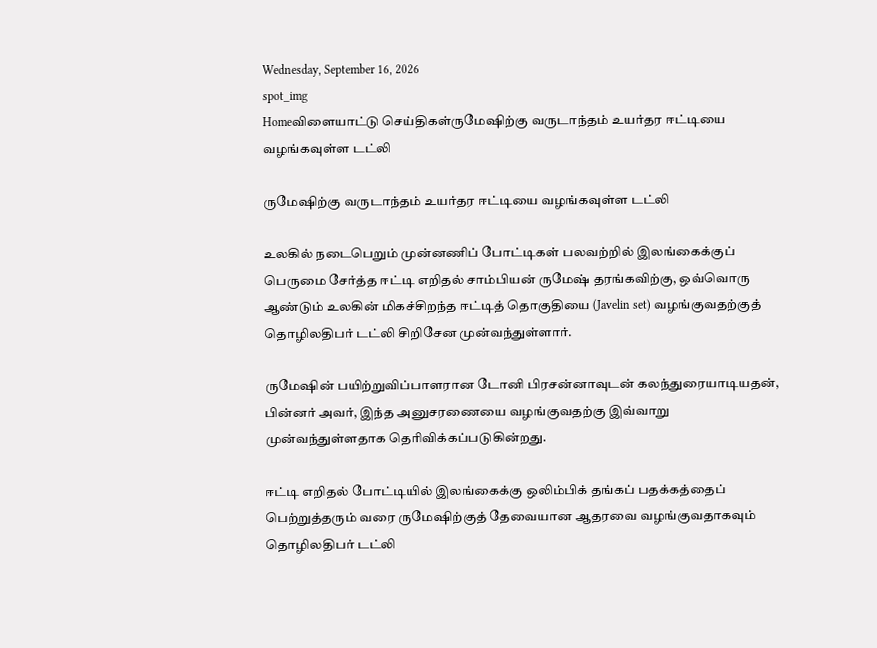Wednesday, September 16, 2026
spot_img
Homeவிளையாட்டு செய்திகள்ருமேஷிற்கு வருடாந்தம் உயர்தர ஈட்டியை வழங்கவுள்ள டட்லி

ருமேஷிற்கு வருடாந்தம் உயர்தர ஈட்டியை வழங்கவுள்ள டட்லி

உலகில் நடைபெறும் முன்னணிப் போட்டிகள் பலவற்றில் இலங்கைக்குப் பெருமை சேர்த்த ஈட்டி எறிதல் சாம்பியன் ருமேஷ் தரங்கவிற்கு, ஒவ்வொரு ஆண்டும் உலகின் மிகச்சிறந்த ஈட்டித் தொகுதியை (Javelin set) வழங்குவதற்குத் தொழிலதிபர் டட்லி சிறிசேன முன்வந்துள்ளார்.

ருமேஷின் பயிற்றுவிப்பாளரான டோனி பிரசன்னாவுடன் கலந்துரையாடியதன், பின்னர் அவர், இந்த அனுசரணையை வழங்குவதற்கு இவ்வாறு முன்வந்துள்ளதாக தெரிவிக்கப்படுகின்றது.

ஈட்டி எறிதல் போட்டியில் இலங்கைக்கு ஒலிம்பிக் தங்கப் பதக்கத்தைப் பெற்றுத்தரும் வரை ருமேஷிற்குத் தேவையான ஆதரவை வழங்குவதாகவும் தொழிலதிபர் டட்லி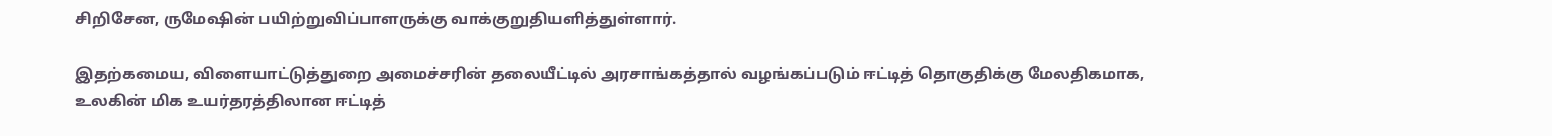சிறிசேன, ருமேஷின் பயிற்றுவிப்பாளருக்கு வாக்குறுதியளித்துள்ளார்.

இதற்கமைய, விளையாட்டுத்துறை அமைச்சரின் தலையீட்டில் அரசாங்கத்தால் வழங்கப்படும் ஈட்டித் தொகுதிக்கு மேலதிகமாக, உலகின் மிக உயர்தரத்திலான ஈட்டித்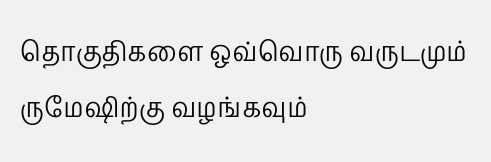தொகுதிகளை ஒவ்வொரு வருடமும் ருமேஷிற்கு வழங்கவும்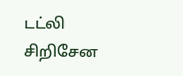டட்லி சிறிசேன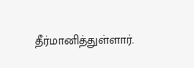தீர்மானித்துள்ளார்.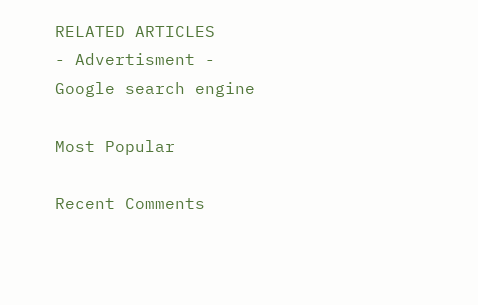RELATED ARTICLES
- Advertisment -
Google search engine

Most Popular

Recent Comments